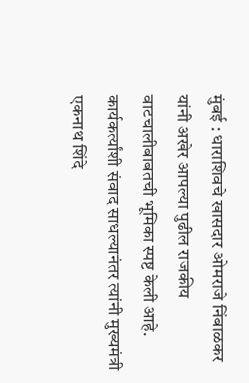मुंबई : धाराशिवचे खासदार ओमराजे निंबाळकर यांनी अखेर आपल्या पुढील राजकीय वाटचालीबाबतची भूमिका स्पष्ट केली आहे. कार्यकर्त्यांशी संवाद साधल्यानंतर त्यांनी मुख्यमंत्री एकनाथ शिंदे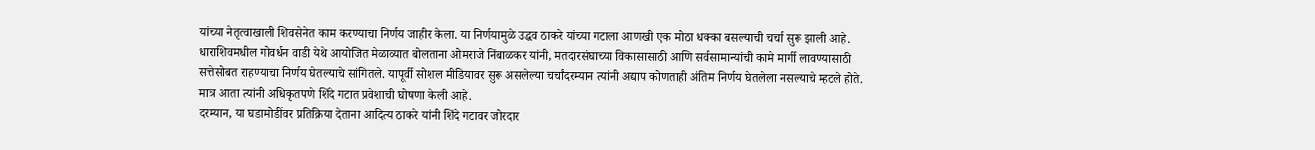यांच्या नेतृत्वाखाली शिवसेनेत काम करण्याचा निर्णय जाहीर केला. या निर्णयामुळे उद्धव ठाकरे यांच्या गटाला आणखी एक मोठा धक्का बसल्याची चर्चा सुरू झाली आहे.
धाराशिवमधील गोवर्धन वाडी येथे आयोजित मेळाव्यात बोलताना ओमराजे निंबाळकर यांनी, मतदारसंघाच्या विकासासाठी आणि सर्वसामान्यांची कामे मार्गी लावण्यासाठी सत्तेसोबत राहण्याचा निर्णय घेतल्याचे सांगितले. यापूर्वी सोशल मीडियावर सुरू असलेल्या चर्चांदरम्यान त्यांनी अद्याप कोणताही अंतिम निर्णय घेतलेला नसल्याचे म्हटले होते. मात्र आता त्यांनी अधिकृतपणे शिंदे गटात प्रवेशाची घोषणा केली आहे.
दरम्यान, या घडामोडींवर प्रतिक्रिया देताना आदित्य ठाकरे यांनी शिंदे गटावर जोरदार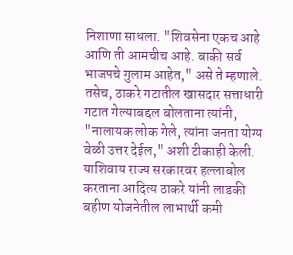निशाणा साधला. "शिवसेना एकच आहे आणि ती आमचीच आहे. बाकी सर्व भाजपचे गुलाम आहेत," असे ते म्हणाले. तसेच, ठाकरे गटातील खासदार सत्ताधारी गटात गेल्याबद्दल बोलताना त्यांनी, "नालायक लोक गेले, त्यांना जनता योग्य वेळी उत्तर देईल," अशी टीकाही केली.
याशिवाय राज्य सरकारवर हल्लाबोल करताना आदित्य ठाकरे यांनी लाडकी बहीण योजनेतील लाभार्थी कमी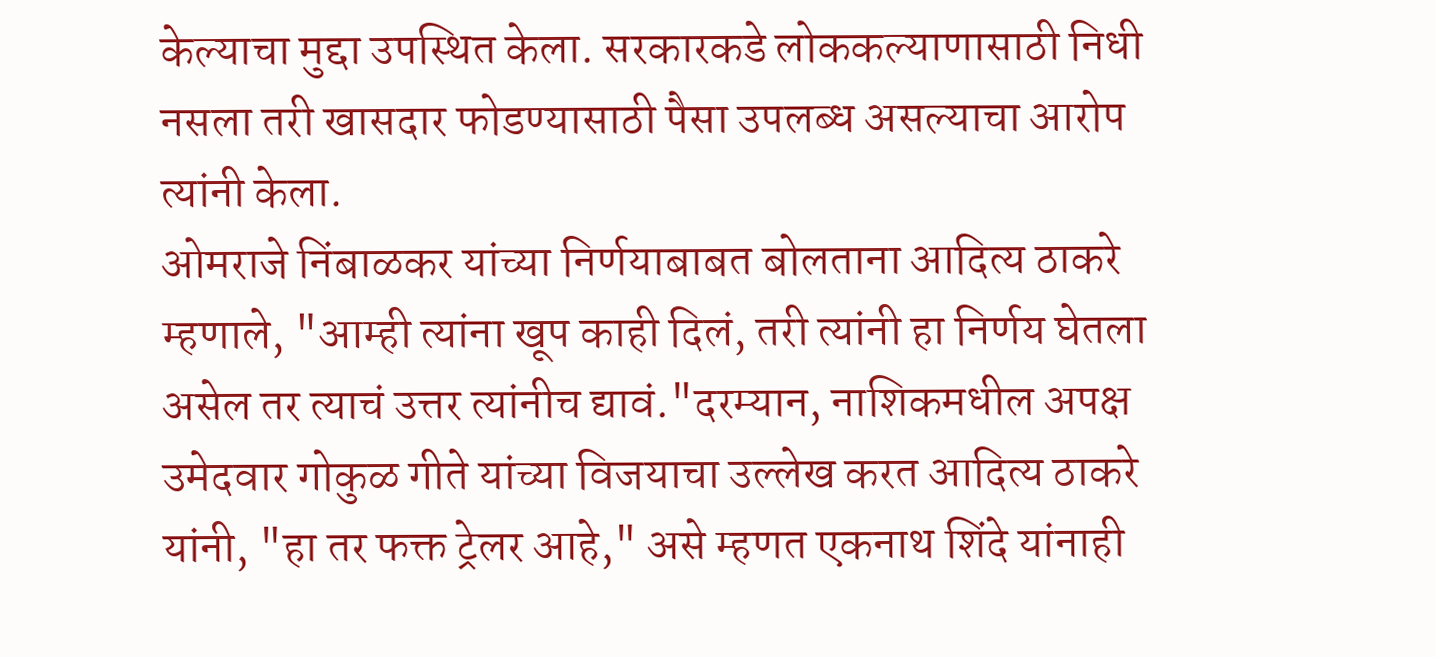केल्याचा मुद्दा उपस्थित केला. सरकारकडे लोककल्याणासाठी निधी नसला तरी खासदार फोडण्यासाठी पैसा उपलब्ध असल्याचा आरोप त्यांनी केला.
ओमराजे निंबाळकर यांच्या निर्णयाबाबत बोलताना आदित्य ठाकरे म्हणाले, "आम्ही त्यांना खूप काही दिलं, तरी त्यांनी हा निर्णय घेतला असेल तर त्याचं उत्तर त्यांनीच द्यावं."दरम्यान, नाशिकमधील अपक्ष उमेदवार गोकुळ गीते यांच्या विजयाचा उल्लेख करत आदित्य ठाकरे यांनी, "हा तर फक्त ट्रेलर आहे," असे म्हणत एकनाथ शिंदे यांनाही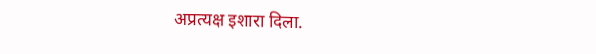अप्रत्यक्ष इशारा दिला.